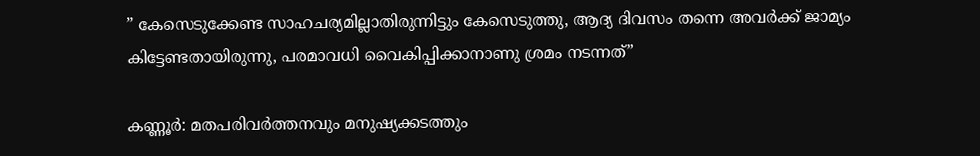” കേസെടുക്കേണ്ട സാഹചര്യമില്ലാതിരുന്നിട്ടും കേസെടുത്തു, ആദ്യ ദിവസം തന്നെ അവര്‍ക്ക് ജാമ്യം കിട്ടേണ്ടതായിരുന്നു, പരമാവധി വൈകിപ്പിക്കാനാണു ശ്രമം നടന്നത്”

കണ്ണൂര്‍: മതപരിവര്‍ത്തനവും മനുഷ്യക്കടത്തും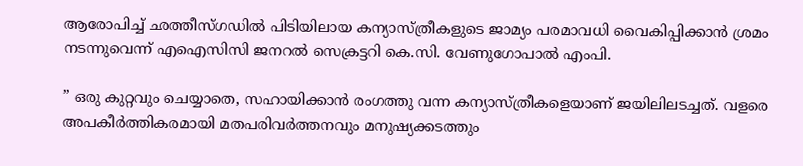ആരോപിച്ച് ഛത്തീസ്ഗഡില്‍ പിടിയിലായ കന്യാസ്ത്രീകളുടെ ജാമ്യം പരമാവധി വൈകിപ്പിക്കാന്‍ ശ്രമം നടന്നുവെന്ന് എഐസിസി ജനറല്‍ സെക്രട്ടറി കെ.സി. വേണുഗോപാല്‍ എംപി.

” ഒരു കുറ്റവും ചെയ്യാതെ, സഹായിക്കാന്‍ രംഗത്തു വന്ന കന്യാസ്ത്രീകളെയാണ് ജയിലിലടച്ചത്. വളരെ അപകീര്‍ത്തികരമായി മതപരിവര്‍ത്തനവും മനുഷ്യക്കടത്തും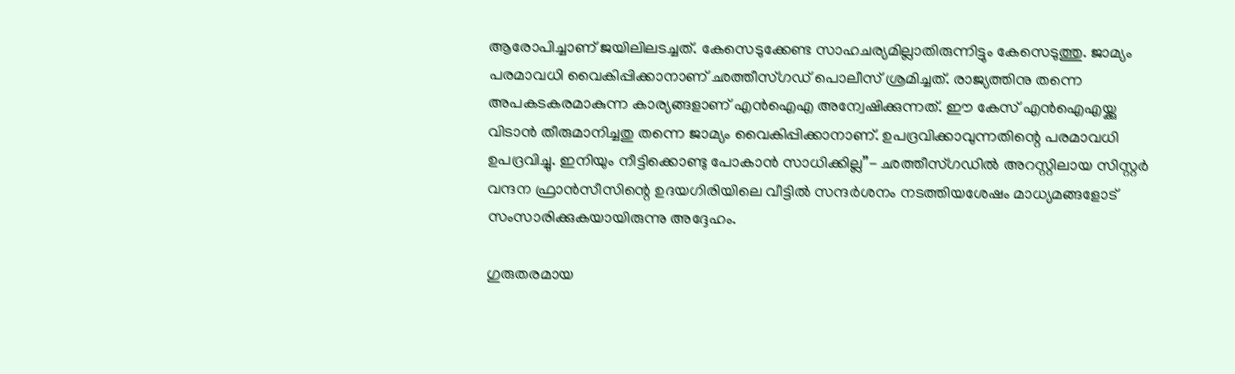ആരോപിച്ചാണ് ജയിലിലടച്ചത്. കേസെടുക്കേണ്ട സാഹചര്യമില്ലാതിരുന്നിട്ടും കേസെടുത്തു. ജാമ്യം പരമാവധി വൈകിപ്പിക്കാനാണ് ഛത്തീസ്ഗഡ് പൊലീസ് ശ്രമിച്ചത്. രാജ്യത്തിനു തന്നെ അപകടകരമാകുന്ന കാര്യങ്ങളാണ് എന്‍ഐഎ അന്വേഷിക്കുന്നത്. ഈ കേസ് എന്‍ഐഎയ്ക്കു വിടാന്‍ തീരുമാനിച്ചതു തന്നെ ജാമ്യം വൈകിപ്പിക്കാനാണ്. ഉപദ്രവിക്കാവുന്നതിന്റെ പരമാവധി ഉപദ്രവിച്ചു. ഇനിയും നീട്ടിക്കൊണ്ടു പോകാന്‍ സാധിക്കില്ല”- ഛത്തീസ്ഗഡില്‍ അറസ്റ്റിലായ സിസ്റ്റര്‍ വന്ദന ഫ്രാന്‍സീസിന്റെ ഉദയഗിരിയിലെ വീട്ടില്‍ സന്ദര്‍ശനം നടത്തിയശേഷം മാധ്യമങ്ങളോട് സംസാരിക്കുകയായിരുന്നു അദ്ദേഹം.

ഗുരുതരമായ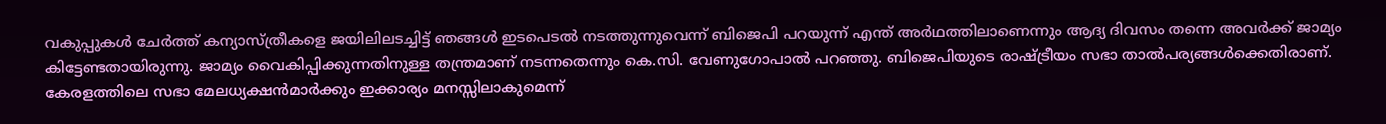വകുപ്പുകള്‍ ചേര്‍ത്ത് കന്യാസ്ത്രീകളെ ജയിലിലടച്ചിട്ട് ഞങ്ങള്‍ ഇടപെടല്‍ നടത്തുന്നുവെന്ന് ബിജെപി പറയുന്ന് എന്ത് അര്‍ഥത്തിലാണെന്നും ആദ്യ ദിവസം തന്നെ അവര്‍ക്ക് ജാമ്യം കിട്ടേണ്ടതായിരുന്നു. ജാമ്യം വൈകിപ്പിക്കുന്നതിനുള്ള തന്ത്രമാണ് നടന്നതെന്നും കെ.സി. വേണുഗോപാല്‍ പറഞ്ഞു. ബിജെപിയുടെ രാഷ്ട്രീയം സഭാ താല്‍പര്യങ്ങള്‍ക്കെതിരാണ്. കേരളത്തിലെ സഭാ മേലധ്യക്ഷന്‍മാര്‍ക്കും ഇക്കാര്യം മനസ്സിലാകുമെന്ന്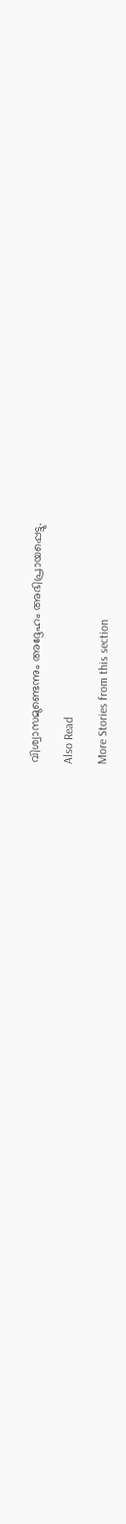വിശ്വാസമുണ്ടെന്നും അദ്ദേഹം അഭിപ്രായപ്പെട്ടു.

Also Read

More Stories from this section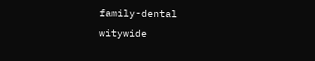family-dental
witywide